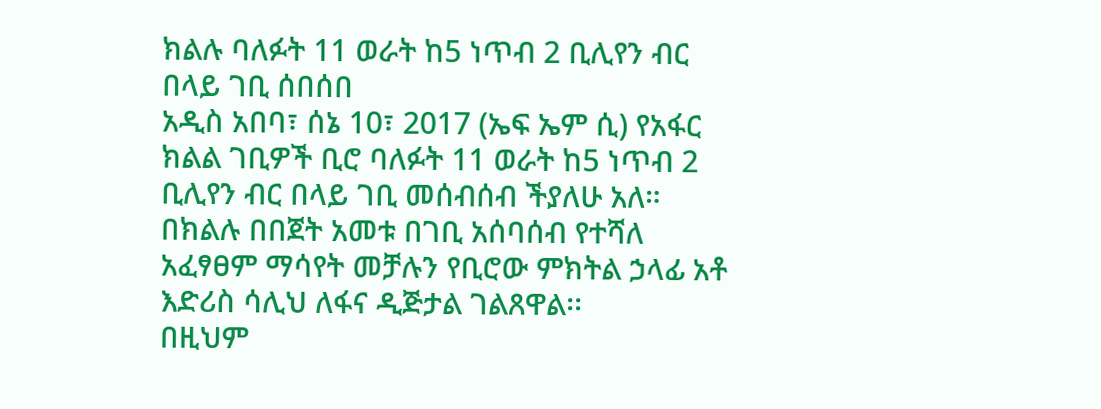ክልሉ ባለፉት 11 ወራት ከ5 ነጥብ 2 ቢሊየን ብር በላይ ገቢ ሰበሰበ
አዲስ አበባ፣ ሰኔ 10፣ 2017 (ኤፍ ኤም ሲ) የአፋር ክልል ገቢዎች ቢሮ ባለፉት 11 ወራት ከ5 ነጥብ 2 ቢሊየን ብር በላይ ገቢ መሰብሰብ ችያለሁ አለ።
በክልሉ በበጀት አመቱ በገቢ አሰባሰብ የተሻለ አፈፃፀም ማሳየት መቻሉን የቢሮው ምክትል ኃላፊ አቶ እድሪስ ሳሊህ ለፋና ዲጅታል ገልጸዋል፡፡
በዚህም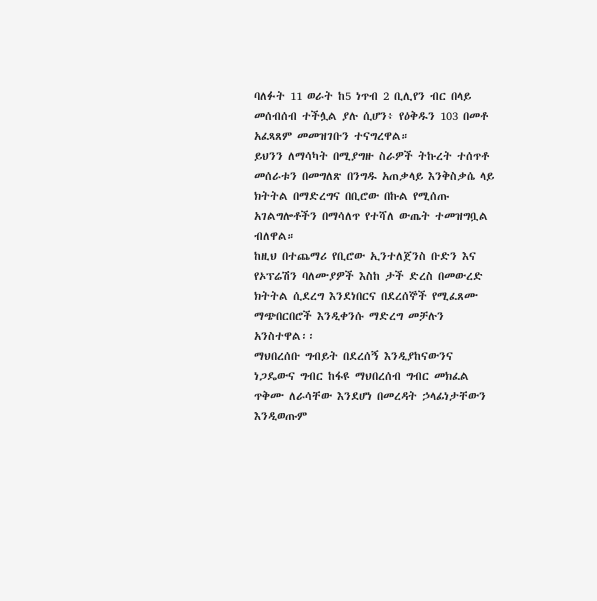ባለፉት 11 ወራት ከ5 ነጥብ 2 ቢሊየን ብር በላይ መሰብሰብ ተችሏል ያሉ ሲሆን፥ የዕቅዱን 103 በመቶ አፈጻጸም መመዝገቡን ተናግረዋል።
ይህንን ለማሳካት በሚያግዙ ስራዎች ትኩረት ተሰጥቶ መሰራቱን በመግለጽ በንግዱ አጠቃላይ እንቅስቃሴ ላይ ክትትል በማድረግና በቢሮው በኩል የሚሰጡ አገልግሎቶችን በማሳለጥ የተሻለ ውጤት ተመዝግቧል ብለዋል።
ከዚህ በተጨማሪ የቢሮው ኢንተለጀንስ ቡድን እና የኦፕሬሽን ባለሙያዎች እስከ ታች ድረስ በመውረድ ክትትል ሲደረግ እንደነበርና በደረሰኞች የሚፈጸሙ ማጭበርበሮች እንዲቀንሱ ማድረግ መቻሉን አንስተዋል፡፡
ማህበረሰቡ ግብይት በደረሰኝ እንዲያከናውንና ነጋዴውና ግብር ከፋዩ ማህበረሰብ ግብር መክፈል ጥቅሙ ለራሳቸው እንደሆነ በመረዳት ኃላፊነታቸውን እንዲወጡም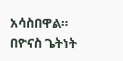አሳስበዋል።
በዮናስ ጌትነት